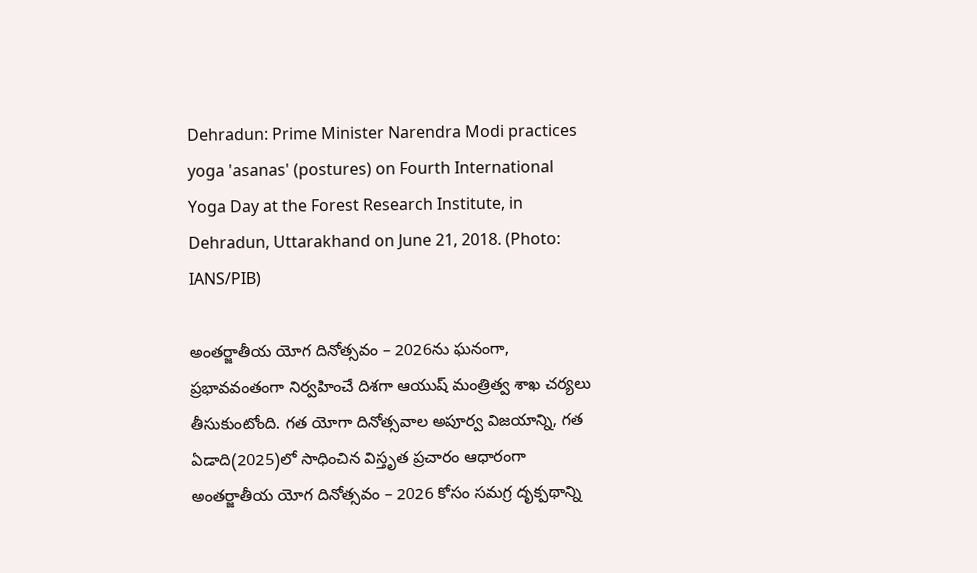Dehradun: Prime Minister Narendra Modi practices yoga 'asanas' (postures) on Fourth International Yoga Day at the Forest Research Institute, in Dehradun, Uttarakhand on June 21, 2018. (Photo: IANS/PIB)

అంతర్జాతీయ యోగ దినోత్సవం – 2026ను ఘనంగా, ప్రభావవంతంగా నిర్వహించే దిశగా ఆయుష్ మంత్రిత్వ శాఖ చర్యలు తీసుకుంటోంది. గత యోగా దినోత్సవాల అపూర్వ విజయాన్ని, గత ఏడాది(2025)లో సాధించిన విస్తృత ప్రచారం ఆధారంగా అంతర్జాతీయ యోగ దినోత్సవం – 2026 కోసం సమగ్ర దృక్పథాన్ని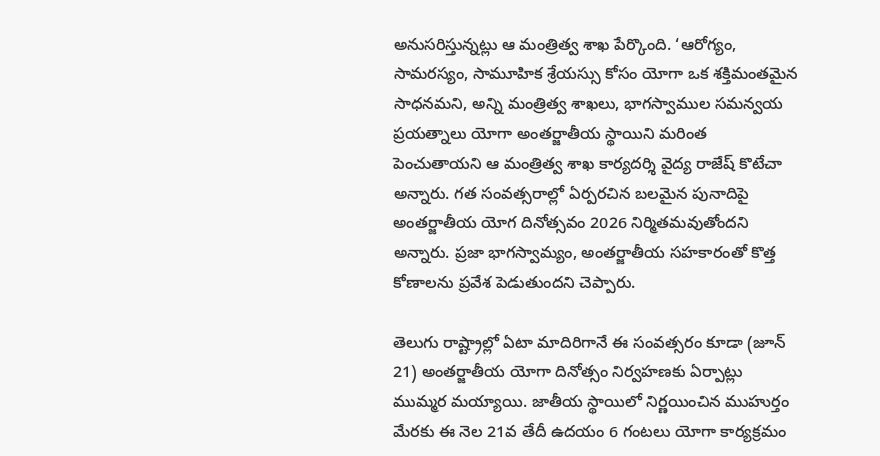అనుసరిస్తున్నట్లు ఆ మంత్రిత్వ శాఖ పేర్కొంది. ‘ఆరోగ్యం, సామరస్యం, సామూహిక శ్రేయస్సు కోసం యోగా ఒక శక్తిమంతమైన సాధనమని, అన్ని మంత్రిత్వ శాఖలు, భాగస్వాముల సమన్వయ ప్రయత్నాలు యోగా అంతర్జాతీయ స్థాయిని మరింత పెంచుతాయని ఆ మంత్రిత్వ శాఖ కార్యదర్శి వైద్య రాజేష్ కొటేచా అన్నారు. గత సంవత్సరాల్లో ఏర్పరచిన బలమైన పునాదిపై అంతర్జాతీయ యోగ దినోత్సవం 2026 నిర్మితమవుతోందని అన్నారు. ప్రజా భాగస్వామ్యం, అంతర్జాతీయ సహకారంతో కొత్త కోణాలను ప్రవేశ పెడుతుందని చెప్పారు.

తెలుగు రాష్ట్రాల్లో ఏటా మాదిరిగానే ఈ సంవత్సరం కూడా (జూన్ 21) అంతర్జాతీయ యోగా దినోత్సం నిర్వహణకు ఏర్పాట్లు ముమ్మర మయ్యాయి. జాతీయ స్థాయిలో నిర్ణయించిన ముహుర్తం మేరకు ఈ నెల 21వ తేదీ ఉదయం 6 గంటలు యోగా కార్యక్రమం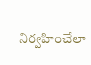నిర్వహించేలా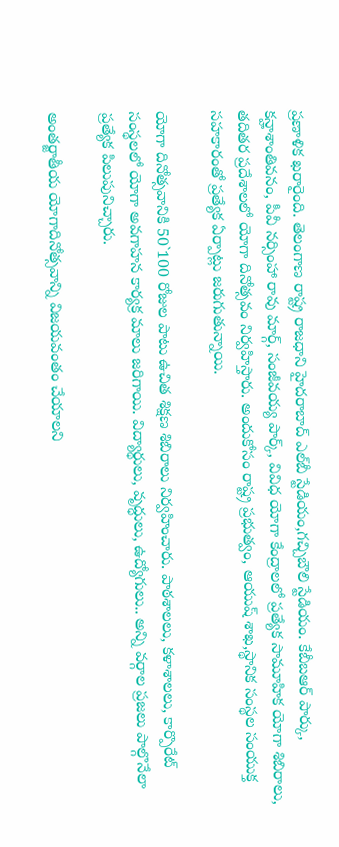ప్రణాళిక ఖరారైంది. తెలంగాణ రాష్ట్ర రాజధాని హైదరాబాద్ ఎల్‌బీ స్టేడియం,గచ్చిబౌలి స్టేడియం. కేబీబఆర్ పార్కు, కన్హాశాంతివనం, పీవీ నర్సింహా రావు మార్గ్, సంజీవయ్య పార్క్, వివిధ యోగా కేంద్రాలలో ప్రత్యేక సామూహిక యోగా శిబిరాలు, తదితర ప్రదేశాలలో యోగా దినోత్సవం నిర్వహిస్తారు. అందుకోసం రాష్ట్ర ప్రభుత్వం, ఆయుష్ శాఖ,స్థానిక సంస్థల సంయుక్త సహకారంతో ప్రత్యేక ఏర్పాట్లు జరుగుతున్నాయి.

యోగా దినోత్సవానికి 50`100 రోజుల పాటు ఉచిత శిక్షణ శిబిరాలు నిర్వహించారు. పాఠశాలలు, కళాశాలలు, కార్పొరేట్ సంస్థలలో యోగా అవగాహన కార్యక్ర మాలు జరిగాయి. విద్యార్థులు, వృద్ధులు, ఉద్యోగులు.. అన్ని వర్గాల ప్రజలు పాల్గొనేలా ప్రత్యేక పిలుపునిచ్చారు.

అంతర్జాతీయ యోగాదినోత్సవాన్ని విజయవంతం చేయాలని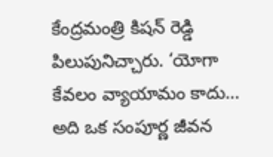కేంద్రమంత్రి కిషన్ రెడ్డి పిలుపునిచ్చారు. ‘యోగా కేవలం వ్యాయామం కాదు… అది ఒక సంపూర్ణ జీవన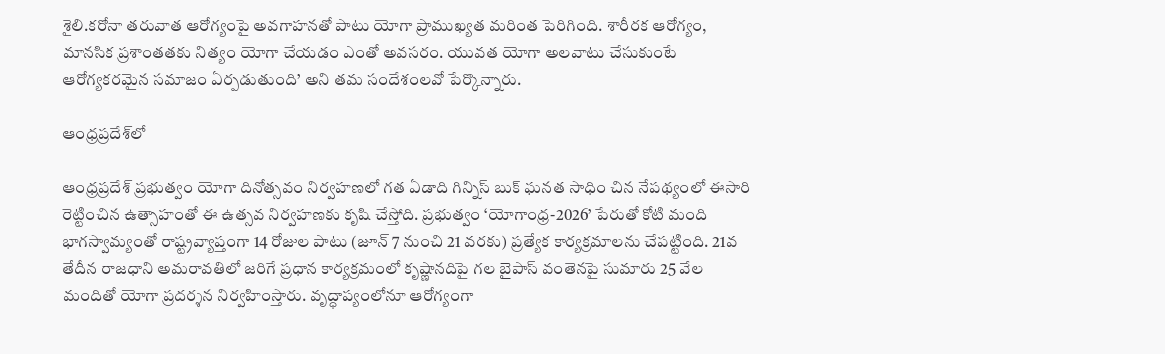శైలి.కరోనా తరువాత ఆరోగ్యంపై అవగాహనతో పాటు యోగా ప్రాముఖ్యత మరింత పెరిగింది. శారీరక ఆరోగ్యం, మానసిక ప్రశాంతతకు నిత్యం యోగా చేయడం ఎంతో అవసరం. యువత యోగా అలవాటు చేసుకుంటే ఆరోగ్యకరమైన సమాజం ఏర్పడుతుంది’ అని తమ సందేశంలవో పేర్కొన్నారు.

ఆంధ్రప్రదేశ్‌లో

ఆంధ్రప్రదేశ్ ప్రభుత్వం యోగా దినోత్సవం నిర్వహణలో గత ఏడాది గిన్నిస్ బుక్ ఘనత సాధిం చిన నేపథ్యంలో ఈసారి రెట్టించిన ఉత్సాహంతో ఈ ఉత్సవ నిర్వహణకు కృషి చేస్తోది. ప్రభుత్వం ‘యోగాంధ్ర-2026’ పేరుతో కోటి మంది భాగస్వామ్యంతో రాష్ట్రవ్యాప్తంగా 14 రోజుల పాటు (జూన్ 7 నుంచి 21 వరకు) ప్రత్యేక కార్యక్రమాలను చేపట్టింది. 21వ తేదీన రాజధాని అమరావతిలో జరిగే ప్రధాన కార్యక్రమంలో కృష్ణానదిపై గల బైపాస్ వంతెనపై సుమారు 25 వేల మందితో యోగా ప్రదర్శన నిర్వహింస్తారు. వృద్ధాప్యంలోనూ ఆరోగ్యంగా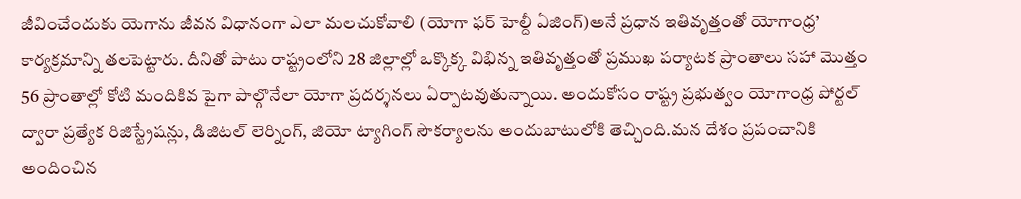జీవించేందుకు యెగాను జీవన విధానంగా ఎలా మలచుకోవాలి (యోగా ఫర్ హెల్దీ ఏజింగ్)అనే ప్రధాన ఇతివృత్తంతో యోగాంధ్ర’ కార్యక్రమాన్ని తలపెట్టారు. దీనితో పాటు రాష్ట్రంలోని 28 జిల్లాల్లో ఒక్కొక్క విభిన్న ఇతివృత్తంతో ప్రముఖ పర్యాటక ప్రాంతాలు సహా మొత్తం 56 ప్రాంతాల్లో కోటి మందికివ పైగా పాల్గొనేలా యోగా ప్రదర్శనలు ఏర్పాటవుతున్నాయి. అందుకోసం రాష్ట్ర ప్రభుత్వం యోగాంధ్ర పోర్టల్ ద్వారా ప్రత్యేక రిజిస్ట్రేషన్లు, డిజిటల్ లెర్నింగ్, జియో ట్యాగింగ్ సౌకర్యాలను అందుబాటులోకి తెచ్చింది.మన దేశం ప్రపంచానికి అందించిన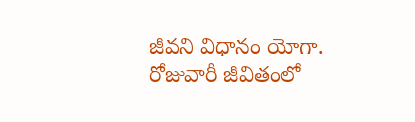జీవని విధానం యోగా. రోజువారీ జీవితంలో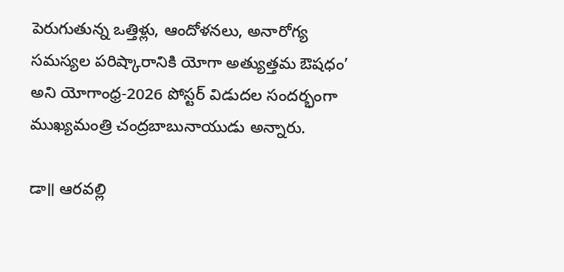పెరుగుతున్న ఒత్తిళ్లు, ఆందోళనలు, అనారోగ్య సమస్యల పరిష్కారానికి యోగా అత్యుత్తమ ఔషధం’ అని యోగాంధ్ర-2026 పోస్టర్ విడుదల సందర్భంగా ముఖ్యమంత్రి చంద్రబాబునాయుడు అన్నారు.

డా॥ ఆరవల్లి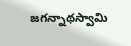జగన్నాథస్వామి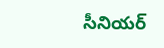సీనియర్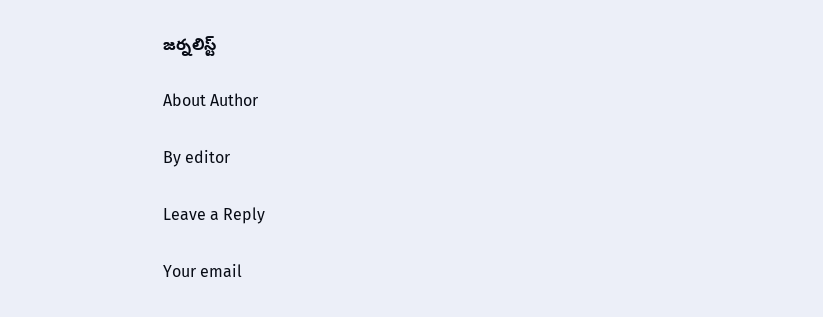జర్నలిస్ట్

About Author

By editor

Leave a Reply

Your email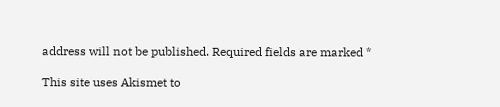address will not be published. Required fields are marked *

This site uses Akismet to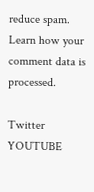reduce spam. Learn how your comment data is processed.

Twitter
YOUTUBE